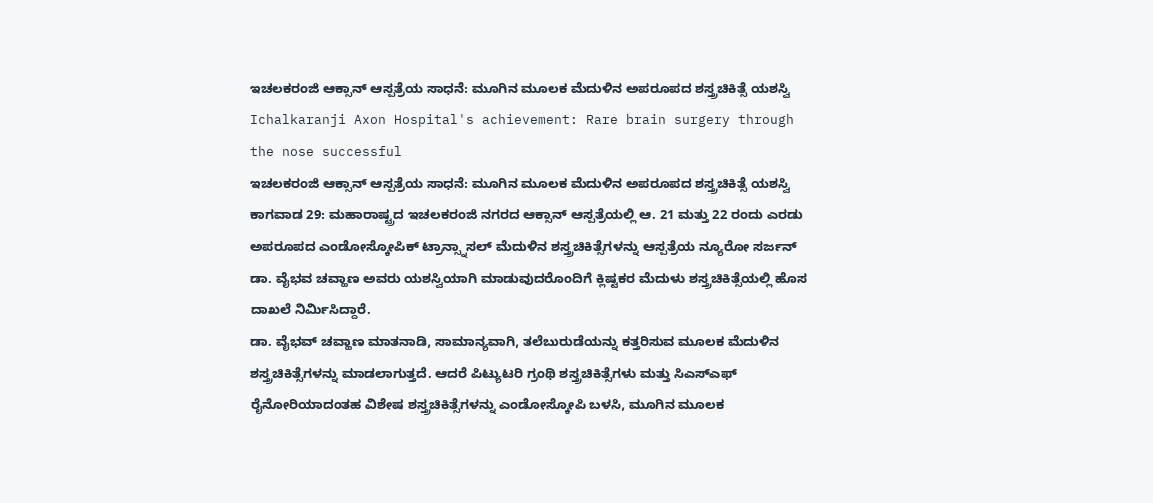ಇಚಲಕರಂಜಿ ಆಕ್ಸಾನ್ ಆಸ್ಪತ್ರೆಯ ಸಾಧನೆ: ಮೂಗಿನ ಮೂಲಕ ಮೆದುಳಿನ ಅಪರೂಪದ ಶಸ್ತ್ರಚಿಕಿತ್ಸೆ ಯಶಸ್ವಿ
Ichalkaranji Axon Hospital's achievement: Rare brain surgery through the nose successful
ಇಚಲಕರಂಜಿ ಆಕ್ಸಾನ್ ಆಸ್ಪತ್ರೆಯ ಸಾಧನೆ: ಮೂಗಿನ ಮೂಲಕ ಮೆದುಳಿನ ಅಪರೂಪದ ಶಸ್ತ್ರಚಿಕಿತ್ಸೆ ಯಶಸ್ವಿ
ಕಾಗವಾಡ 29: ಮಹಾರಾಷ್ಟ್ರದ ಇಚಲಕರಂಜಿ ನಗರದ ಆಕ್ಸಾನ್ ಆಸ್ಪತ್ರೆಯಲ್ಲಿ ಆ. 21 ಮತ್ತು 22 ರಂದು ಎರಡು ಅಪರೂಪದ ಎಂಡೋಸ್ಕೋಪಿಕ್ ಟ್ರಾನ್ಸ್ನಾಸಲ್ ಮೆದುಳಿನ ಶಸ್ತ್ರಚಿಕಿತ್ಸೆಗಳನ್ನು ಆಸ್ಪತ್ರೆಯ ನ್ಯೂರೋ ಸರ್ಜನ್ ಡಾ. ವೈಭವ ಚವ್ಹಾಣ ಅವರು ಯಶಸ್ವಿಯಾಗಿ ಮಾಡುವುದರೊಂದಿಗೆ ಕ್ಲಿಷ್ಟಕರ ಮೆದುಳು ಶಸ್ತ್ರಚಿಕಿತ್ಸೆಯಲ್ಲಿ ಹೊಸ ದಾಖಲೆ ನಿರ್ಮಿಸಿದ್ದಾರೆ.
ಡಾ. ವೈಭವ್ ಚವ್ಹಾಣ ಮಾತನಾಡಿ, ಸಾಮಾನ್ಯವಾಗಿ, ತಲೆಬುರುಡೆಯನ್ನು ಕತ್ತರಿಸುವ ಮೂಲಕ ಮೆದುಳಿನ ಶಸ್ತ್ರಚಿಕಿತ್ಸೆಗಳನ್ನು ಮಾಡಲಾಗುತ್ತದೆ. ಆದರೆ ಪಿಟ್ಯುಟರಿ ಗ್ರಂಥಿ ಶಸ್ತ್ರಚಿಕಿತ್ಸೆಗಳು ಮತ್ತು ಸಿಎಸ್ಎಫ್ ರೈನೋರಿಯಾದಂತಹ ವಿಶೇಷ ಶಸ್ತ್ರಚಿಕಿತ್ಸೆಗಳನ್ನು ಎಂಡೋಸ್ಕೋಪಿ ಬಳಸಿ, ಮೂಗಿನ ಮೂಲಕ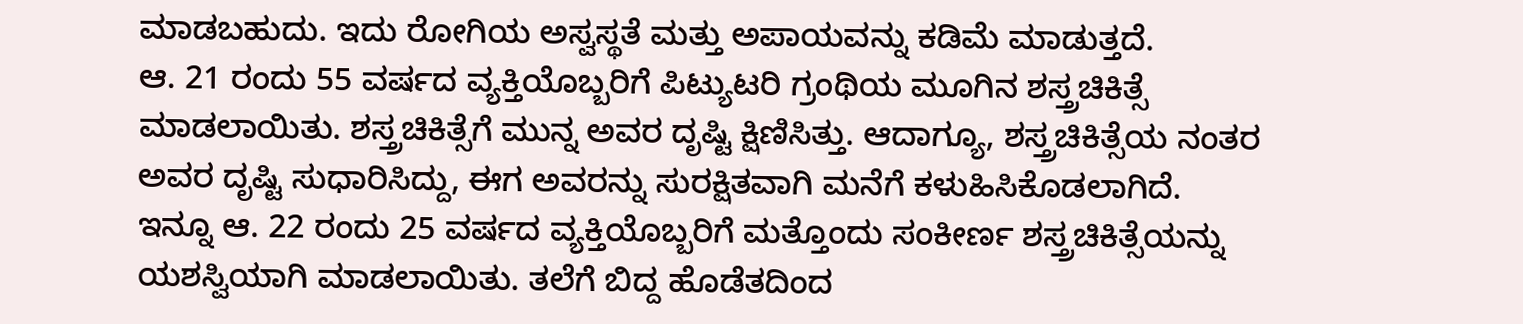ಮಾಡಬಹುದು. ಇದು ರೋಗಿಯ ಅಸ್ವಸ್ಥತೆ ಮತ್ತು ಅಪಾಯವನ್ನು ಕಡಿಮೆ ಮಾಡುತ್ತದೆ.
ಆ. 21 ರಂದು 55 ವರ್ಷದ ವ್ಯಕ್ತಿಯೊಬ್ಬರಿಗೆ ಪಿಟ್ಯುಟರಿ ಗ್ರಂಥಿಯ ಮೂಗಿನ ಶಸ್ತ್ರಚಿಕಿತ್ಸೆ ಮಾಡಲಾಯಿತು. ಶಸ್ತ್ರಚಿಕಿತ್ಸೆಗೆ ಮುನ್ನ ಅವರ ದೃಷ್ಟಿ ಕ್ಷಿಣಿಸಿತ್ತು. ಆದಾಗ್ಯೂ, ಶಸ್ತ್ರಚಿಕಿತ್ಸೆಯ ನಂತರ ಅವರ ದೃಷ್ಟಿ ಸುಧಾರಿಸಿದ್ದು, ಈಗ ಅವರನ್ನು ಸುರಕ್ಷಿತವಾಗಿ ಮನೆಗೆ ಕಳುಹಿಸಿಕೊಡಲಾಗಿದೆ.
ಇನ್ನೂ ಆ. 22 ರಂದು 25 ವರ್ಷದ ವ್ಯಕ್ತಿಯೊಬ್ಬರಿಗೆ ಮತ್ತೊಂದು ಸಂಕೀರ್ಣ ಶಸ್ತ್ರಚಿಕಿತ್ಸೆಯನ್ನು ಯಶಸ್ವಿಯಾಗಿ ಮಾಡಲಾಯಿತು. ತಲೆಗೆ ಬಿದ್ದ ಹೊಡೆತದಿಂದ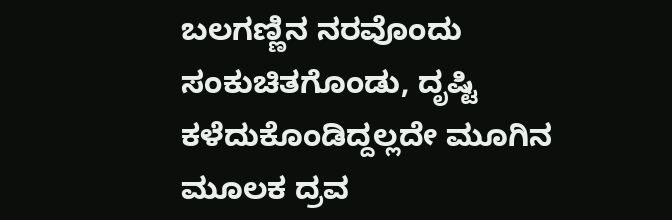ಬಲಗಣ್ಣಿನ ನರವೊಂದು ಸಂಕುಚಿತಗೊಂಡು, ದೃಷ್ಟಿ ಕಳೆದುಕೊಂಡಿದ್ದಲ್ಲದೇ ಮೂಗಿನ ಮೂಲಕ ದ್ರವ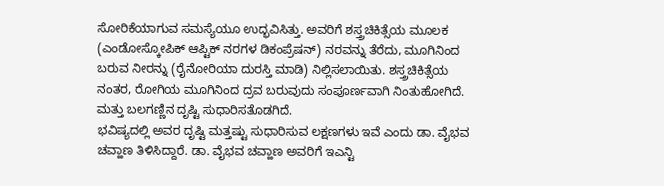ಸೋರಿಕೆಯಾಗುವ ಸಮಸ್ಯೆಯೂ ಉದ್ಭವಿಸಿತ್ತು. ಅವರಿಗೆ ಶಸ್ತ್ರಚಿಕಿತ್ಸೆಯ ಮೂಲಕ (ಎಂಡೋಸ್ಕೋಪಿಕ್ ಆಪ್ಟಿಕ್ ನರಗಳ ಡಿಕಂಪ್ರೆಷನ್) ನರವನ್ನು ತೆರೆದು, ಮೂಗಿನಿಂದ ಬರುವ ನೀರನ್ನು (ರೈನೋರಿಯಾ ದುರಸ್ತಿ ಮಾಡಿ) ನಿಲ್ಲಿಸಲಾಯಿತು. ಶಸ್ತ್ರಚಿಕಿತ್ಸೆಯ ನಂತರ, ರೋಗಿಯ ಮೂಗಿನಿಂದ ದ್ರವ ಬರುವುದು ಸಂಪೂರ್ಣವಾಗಿ ನಿಂತುಹೋಗಿದೆ. ಮತ್ತು ಬಲಗಣ್ಣಿನ ದೃಷ್ಟಿ ಸುಧಾರಿಸತೊಡಗಿದೆ.
ಭವಿಷ್ಯದಲ್ಲಿ ಅವರ ದೃಷ್ಟಿ ಮತ್ತಷ್ಟು ಸುಧಾರಿಸುವ ಲಕ್ಷಣಗಳು ಇವೆ ಎಂದು ಡಾ. ವೈಭವ ಚವ್ಹಾಣ ತಿಳಿಸಿದ್ದಾರೆ. ಡಾ. ವೈಭವ ಚವ್ಹಾಣ ಅವರಿಗೆ ಇಎನ್ಟಿ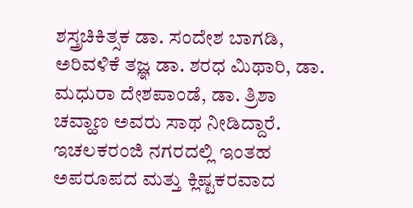ಶಸ್ತ್ರಚಿಕಿತ್ಸಕ ಡಾ. ಸಂದೇಶ ಬಾಗಡಿ, ಅರಿವಳಿಕೆ ತಜ್ಞ ಡಾ. ಶರಧ ಮಿಥಾರಿ, ಡಾ. ಮಧುರಾ ದೇಶಪಾಂಡೆ, ಡಾ. ತ್ರಿಶಾ ಚವ್ಹಾಣ ಅವರು ಸಾಥ ನೀಡಿದ್ದಾರೆ. ಇಚಲಕರಂಜಿ ನಗರದಲ್ಲಿ ಇಂತಹ ಅಪರೂಪದ ಮತ್ತು ಕ್ಲಿಷ್ಟಕರವಾದ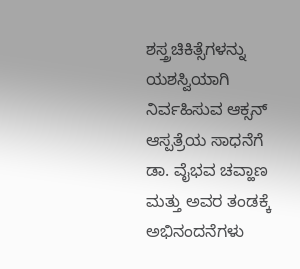ಶಸ್ತ್ರಚಿಕಿತ್ಸೆಗಳನ್ನು ಯಶಸ್ವಿಯಾಗಿ ನಿರ್ವಹಿಸುವ ಆಕ್ಸನ್ ಆಸ್ಪತ್ರೆಯ ಸಾಧನೆಗೆ ಡಾ. ವೈಭವ ಚವ್ಹಾಣ ಮತ್ತು ಅವರ ತಂಡಕ್ಕೆ ಅಭಿನಂದನೆಗಳು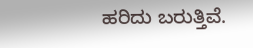ಹರಿದು ಬರುತ್ತಿವೆ.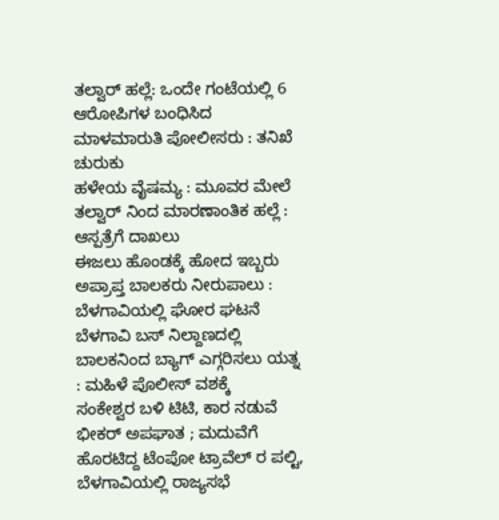ತಲ್ವಾರ್ ಹಲ್ಲೆ: ಒಂದೇ ಗಂಟೆಯಲ್ಲಿ 6 ಆರೋಪಿಗಳ ಬಂಧಿಸಿದ ಮಾಳಮಾರುತಿ ಪೋಲೀಸರು : ತನಿಖೆ ಚುರುಕು
ಹಳೇಯ ವೈಷಮ್ಯ : ಮೂವರ ಮೇಲೆ ತಲ್ವಾರ್ ನಿಂದ ಮಾರಣಾಂತಿಕ ಹಲ್ಲೆ : ಆಸ್ಪತ್ರೆಗೆ ದಾಖಲು
ಈಜಲು ಹೊಂಡಕ್ಕೆ ಹೋದ ಇಬ್ಬರು ಅಪ್ರಾಪ್ತ ಬಾಲಕರು ನೀರುಪಾಲು : ಬೆಳಗಾವಿಯಲ್ಲಿ ಘೋರ ಘಟನೆ
ಬೆಳಗಾವಿ ಬಸ್ ನಿಲ್ದಾಣದಲ್ಲಿ ಬಾಲಕನಿಂದ ಬ್ಯಾಗ್ ಎಗ್ಗರಿಸಲು ಯತ್ನ : ಮಹಿಳೆ ಪೊಲೀಸ್ ವಶಕ್ಕೆ
ಸಂಕೇಶ್ವರ ಬಳಿ ಟಿಟಿ, ಕಾರ ನಡುವೆ ಭೀಕರ್ ಅಪಘಾತ ; ಮದುವೆಗೆ ಹೊರಟಿದ್ದ ಟೆಂಪೋ ಟ್ರಾವೆಲ್ ರ ಪಲ್ಟಿ,
ಬೆಳಗಾವಿಯಲ್ಲಿ ರಾಜ್ಯಸಭೆ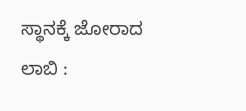ಸ್ಥಾನಕ್ಕೆ ಜೋರಾದ ಲಾಬಿ :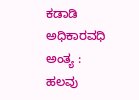ಕಡಾಡಿ ಅಧಿಕಾರವಧಿ ಅಂತ್ಯ : ಹಲವು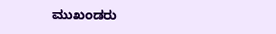ಮುಖಂಡರು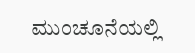ಮುಂಚೂನೆಯಲ್ಲಿ